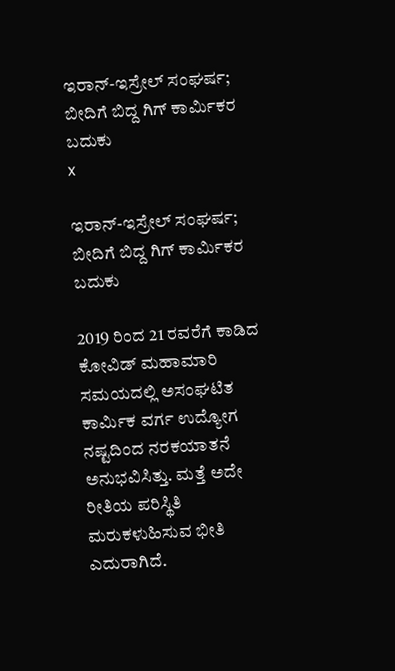ಇರಾನ್-ಇಸ್ರೇಲ್ ಸಂಘರ್ಷ; ಬೀದಿಗೆ ಬಿದ್ದ ಗಿಗ್ ಕಾರ್ಮಿಕರ ಬದುಕು
x

ಇರಾನ್-ಇಸ್ರೇಲ್ ಸಂಘರ್ಷ; ಬೀದಿಗೆ ಬಿದ್ದ ಗಿಗ್ ಕಾರ್ಮಿಕರ ಬದುಕು

2019 ರಿಂದ 21 ರವರೆಗೆ ಕಾಡಿದ ಕೋವಿಡ್ ಮಹಾಮಾರಿ ಸಮಯದಲ್ಲಿ ಅಸಂಘಟಿತ ಕಾರ್ಮಿಕ ವರ್ಗ ಉದ್ಯೋಗ ನಷ್ಟದಿಂದ ನರಕಯಾತನೆ ಅನುಭವಿಸಿತ್ತು. ಮತ್ತೆ ಅದೇ ರೀತಿಯ ಪರಿಸ್ಥಿತಿ ಮರುಕಳುಹಿಸುವ ಭೀತಿ ಎದುರಾಗಿದೆ.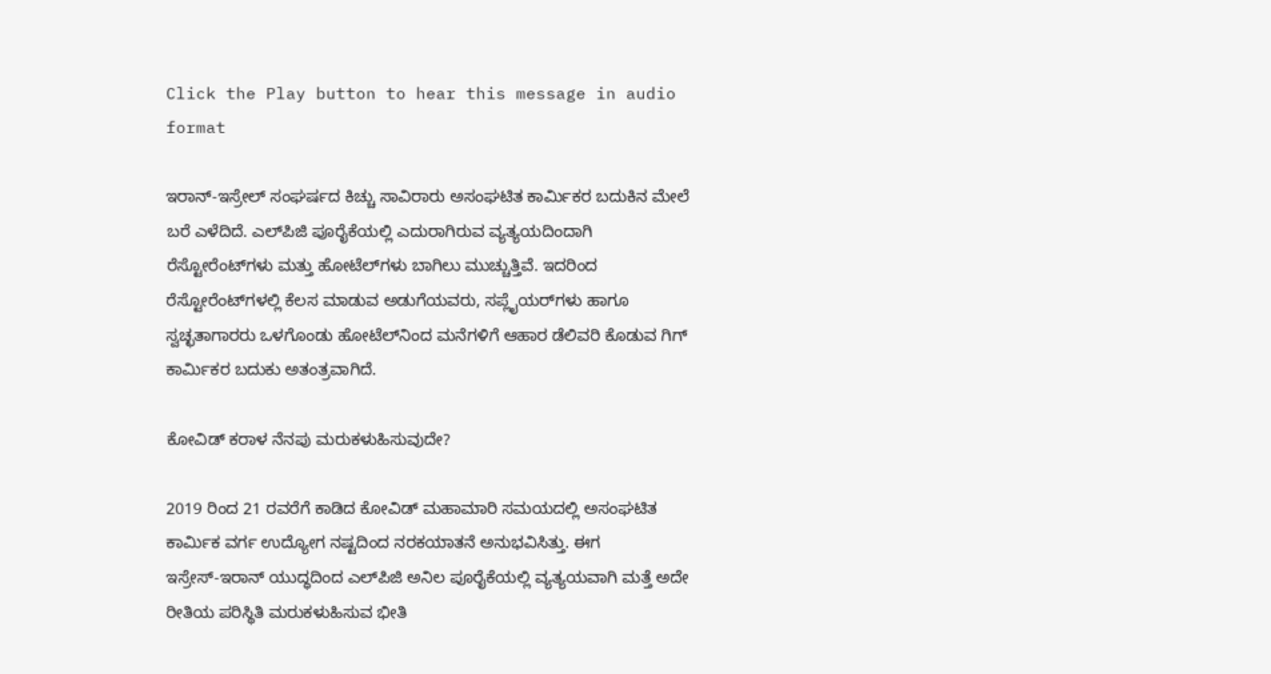Click the Play button to hear this message in audio format

ಇರಾನ್-ಇಸ್ರೇಲ್ ಸಂಘರ್ಷದ ಕಿಚ್ಚು ಸಾವಿರಾರು ಅಸಂಘಟಿತ ಕಾರ್ಮಿಕರ ಬದುಕಿನ ಮೇಲೆ ಬರೆ ಎಳೆದಿದೆ. ಎಲ್‌ಪಿಜಿ ಪೂರೈಕೆಯಲ್ಲಿ ಎದುರಾಗಿರುವ ವ್ಯತ್ಯಯದಿಂದಾಗಿ ರೆಸ್ಟೋರೆಂಟ್‌ಗಳು ಮತ್ತು ಹೋಟೆಲ್‌ಗಳು ಬಾಗಿಲು ಮುಚ್ಚುತ್ತಿವೆ. ಇದರಿಂದ ರೆಸ್ಟೋರೆಂಟ್‌ಗಳಲ್ಲಿ ಕೆಲಸ ಮಾಡುವ ಅಡುಗೆಯವರು, ಸಪ್ಲೈಯರ್‌ಗಳು ಹಾಗೂ ಸ್ವಚ್ಛತಾಗಾರರು ಒಳಗೊಂಡು ಹೋಟೆಲ್‌ನಿಂದ ಮನೆಗಳಿಗೆ ಆಹಾರ ಡೆಲಿವರಿ ಕೊಡುವ ಗಿಗ್‌ ಕಾರ್ಮಿಕರ ಬದುಕು ಅತಂತ್ರವಾಗಿದೆ.

ಕೋವಿಡ್ ಕರಾಳ ನೆನಪು ಮರುಕಳುಹಿಸುವುದೇ?

2019 ರಿಂದ 21 ರವರೆಗೆ ಕಾಡಿದ ಕೋವಿಡ್ ಮಹಾಮಾರಿ ಸಮಯದಲ್ಲಿ ಅಸಂಘಟಿತ ಕಾರ್ಮಿಕ ವರ್ಗ ಉದ್ಯೋಗ ನಷ್ಟದಿಂದ ನರಕಯಾತನೆ ಅನುಭವಿಸಿತ್ತು. ಈಗ ಇಸ್ರೇಸ್‌-ಇರಾನ್ ಯುದ್ಧದಿಂದ ಎಲ್‌ಪಿಜಿ ಅನಿಲ ಪೂರೈಕೆಯಲ್ಲಿ ವ್ಯತ್ಯಯವಾಗಿ ಮತ್ತೆ ಅದೇ ರೀತಿಯ ಪರಿಸ್ಥಿತಿ ಮರುಕಳುಹಿಸುವ ಭೀತಿ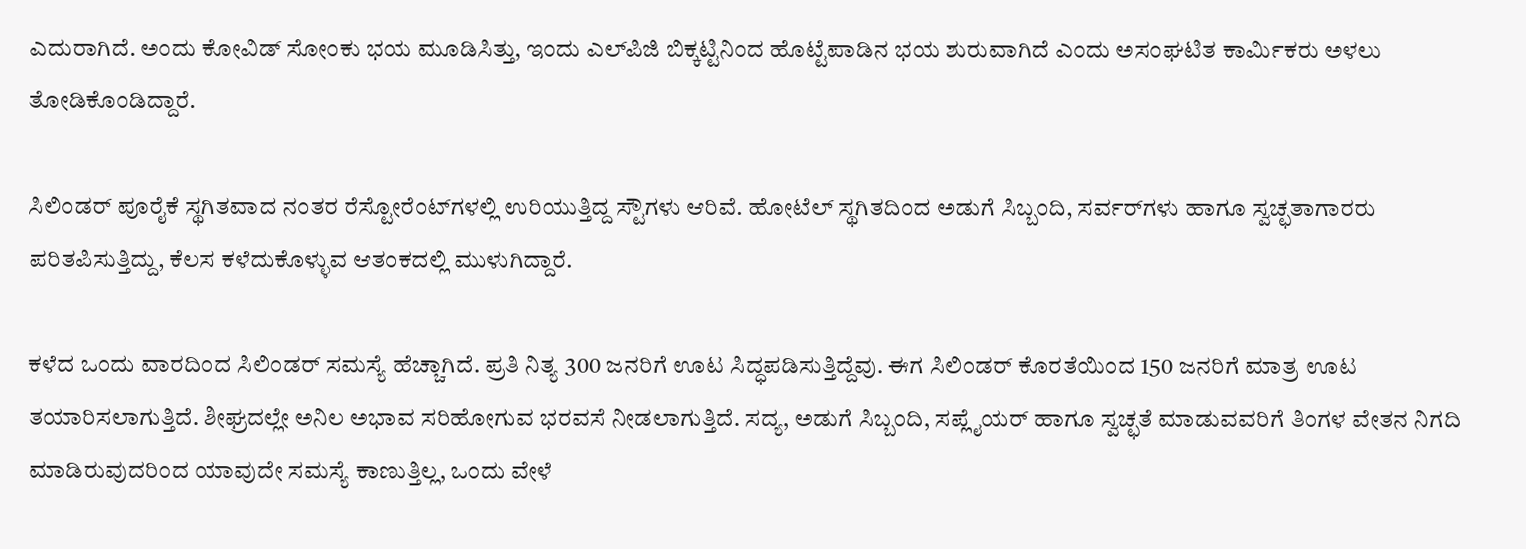ಎದುರಾಗಿದೆ. ಅಂದು ಕೋವಿಡ್ ಸೋಂಕು ಭಯ ಮೂಡಿಸಿತ್ತು, ಇಂದು ಎಲ್‌ಪಿಜಿ ಬಿಕ್ಕಟ್ಟಿನಿಂದ ಹೊಟ್ಟೆಪಾಡಿನ ಭಯ ಶುರುವಾಗಿದೆ ಎಂದು ಅಸಂಘಟಿತ ಕಾರ್ಮಿಕರು ಅಳಲು ತೋಡಿಕೊಂಡಿದ್ದಾರೆ.

ಸಿಲಿಂಡರ್ ಪೂರೈಕೆ ಸ್ಥಗಿತವಾದ ನಂತರ ರೆಸ್ಟೋರೆಂಟ್‌ಗಳಲ್ಲಿ ಉರಿಯುತ್ತಿದ್ದ ಸ್ಟೌಗಳು ಆರಿವೆ. ಹೋಟೆಲ್‌ ಸ್ಥಗಿತದಿಂದ ಅಡುಗೆ ಸಿಬ್ಬಂದಿ, ಸರ್ವರ್‌ಗಳು ಹಾಗೂ ಸ್ವಚ್ಛತಾಗಾರರು ಪರಿತಪಿಸುತ್ತಿದ್ದು, ಕೆಲಸ ಕಳೆದುಕೊಳ್ಳುವ ಆತಂಕದಲ್ಲಿ ಮುಳುಗಿದ್ದಾರೆ.

ಕಳೆದ ಒಂದು ವಾರದಿಂದ ಸಿಲಿಂಡರ್‌ ಸಮಸ್ಯೆ ಹೆಚ್ಚಾಗಿದೆ. ಪ್ರತಿ ನಿತ್ಯ 300 ಜನರಿಗೆ ಊಟ ಸಿದ್ಧಪಡಿಸುತ್ತಿದ್ದೆವು. ಈಗ ಸಿಲಿಂಡರ್ ಕೊರತೆಯಿಂದ 150 ಜನರಿಗೆ ಮಾತ್ರ ಊಟ ತಯಾರಿಸಲಾಗುತ್ತಿದೆ. ಶೀಘ್ರದಲ್ಲೇ ಅನಿಲ ಅಭಾವ ಸರಿಹೋಗುವ ಭರವಸೆ ನೀಡಲಾಗುತ್ತಿದೆ. ಸದ್ಯ, ಅಡುಗೆ ಸಿಬ್ಬಂದಿ, ಸಪ್ಲೈಯರ್‌ ಹಾಗೂ ಸ್ವಚ್ಛತೆ ಮಾಡುವವರಿಗೆ ತಿಂಗಳ ವೇತನ ನಿಗದಿ ಮಾಡಿರುವುದರಿಂದ ಯಾವುದೇ ಸಮಸ್ಯೆ ಕಾಣುತ್ತಿಲ್ಲ, ಒಂದು ವೇಳೆ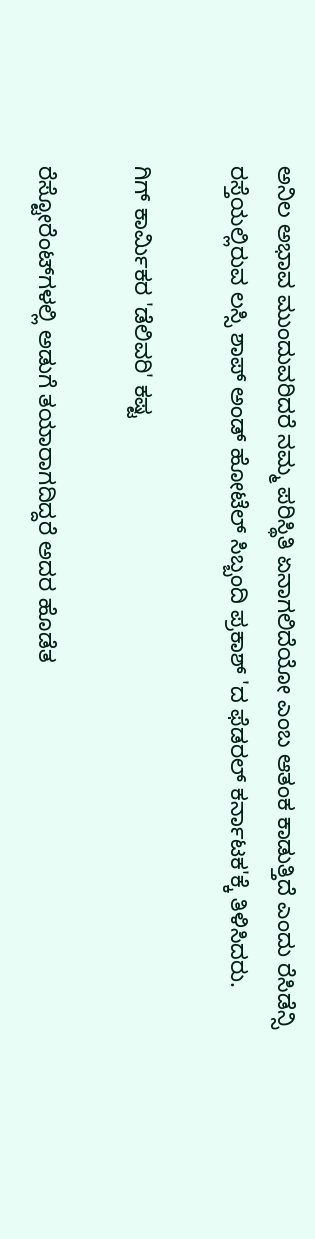ಅನಿಲ ಅಭಾವ ಮುಂದುವರಿದರೆ ನಮ್ಮ ಪರಿಸ್ಥಿತಿ ಏನಾಗಲಿದೆಯೋ ಎಂಬ ಆತಂಕ ಕಾಡುತ್ತಿದೆ ಎಂದು ರೆಸಿಡೆನ್ಸಿ ರಸ್ತೆಯಲ್ಲಿರುವ ಲಸ್ಸಿ ಶಾಪ್‌ ಅಂಡ್‌ ಹೋಟೆಲ್‌ ಸಿಬ್ಬಂದಿ ಪ್ರಕಾಶ್‌ 'ದ ಫೆಡರಲ್‌ ಕರ್ನಾಟಕ'ಕ್ಕೆ ತಿಳಿಸಿದರು.

ಗಿಗ್ ಕಾರ್ಮಿಕರ 'ಡೆಲಿವರಿ' ಕಷ್ಟ

ರೆಸ್ಟೋರೆಂಟ್‌ಗಳಲ್ಲಿ ಅಡುಗೆ ತಯಾರಾಗದಿದ್ದರೆ ಅದರ ಹೊಡೆತ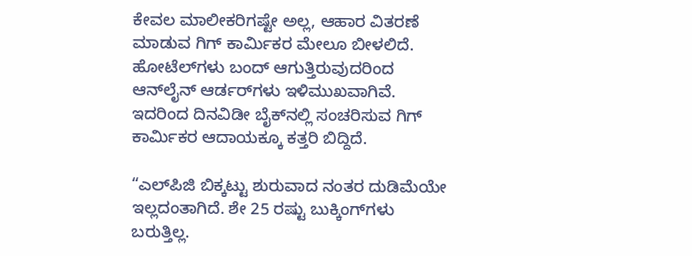ಕೇವಲ ಮಾಲೀಕರಿಗಷ್ಟೇ ಅಲ್ಲ, ಆಹಾರ ವಿತರಣೆ ಮಾಡುವ ಗಿಗ್ ಕಾರ್ಮಿಕರ ಮೇಲೂ ಬೀಳಲಿದೆ. ಹೋಟೆಲ್‌ಗಳು ಬಂದ್ ಆಗುತ್ತಿರುವುದರಿಂದ ಆನ್‌ಲೈನ್‌ ಆರ್ಡರ್‌ಗಳು ಇಳಿಮುಖವಾಗಿವೆ. ಇದರಿಂದ ದಿನವಿಡೀ ಬೈಕ್‌ನಲ್ಲಿ ಸಂಚರಿಸುವ ಗಿಗ್‌ ಕಾರ್ಮಿಕರ ಆದಾಯಕ್ಕೂ ಕತ್ತರಿ ಬಿದ್ದಿದೆ.

“ಎಲ್‌ಪಿಜಿ ಬಿಕ್ಕಟ್ಟು ಶುರುವಾದ ನಂತರ ದುಡಿಮೆಯೇ ಇಲ್ಲದಂತಾಗಿದೆ. ಶೇ 25 ರಷ್ಟು ಬುಕ್ಕಿಂಗ್‌ಗಳು ಬರುತ್ತಿಲ್ಲ.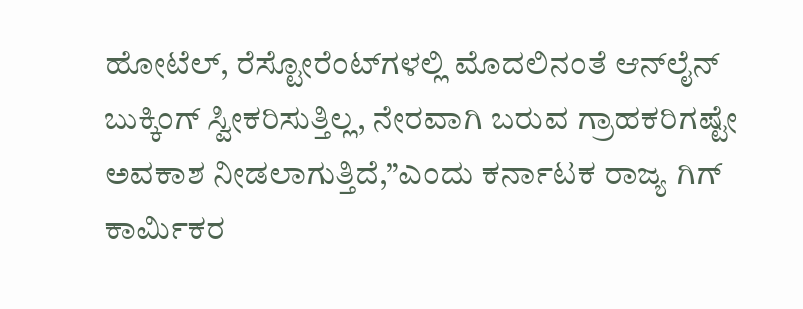ಹೋಟೆಲ್, ರೆಸ್ಟೋರೆಂಟ್‌ಗಳಲ್ಲಿ ಮೊದಲಿನಂತೆ ಆನ್‌ಲೈನ್‌ ಬುಕ್ಕಿಂಗ್ ಸ್ವೀಕರಿಸುತ್ತಿಲ್ಲ, ನೇರವಾಗಿ ಬರುವ ಗ್ರಾಹಕರಿಗಷ್ಟೇ ಅವಕಾಶ ನೀಡಲಾಗುತ್ತಿದೆ,”ಎಂದು ಕರ್ನಾಟಕ ರಾಜ್ಯ ಗಿಗ್‌ ಕಾರ್ಮಿಕರ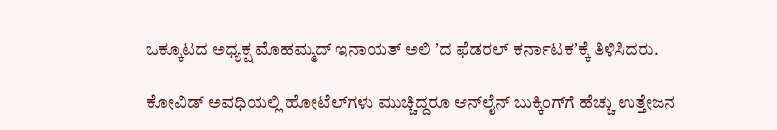ಒಕ್ಕೂಟದ ಅಧ್ಯಕ್ಷ ಮೊಹಮ್ಮದ್‌ ಇನಾಯತ್‌ ಅಲಿ ʼದ ಫೆಡರಲ್‌ ಕರ್ನಾಟಕʼಕ್ಕೆ ತಿಳಿಸಿದರು.

ಕೋವಿಡ್‌ ಅವಧಿಯಲ್ಲಿ ಹೋಟೆಲ್‌ಗಳು ಮುಚ್ಚಿದ್ದರೂ ಆನ್‌ಲೈನ್ ಬುಕ್ಕಿಂಗ್‌ಗೆ ಹೆಚ್ಚು ಉತ್ತೇಜನ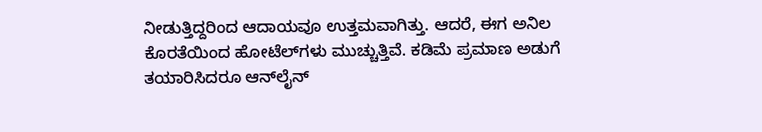ನೀಡುತ್ತಿದ್ದರಿಂದ ಆದಾಯವೂ ಉತ್ತಮವಾಗಿತ್ತು. ಆದರೆ, ಈಗ ಅನಿಲ ಕೊರತೆಯಿಂದ ಹೋಟೆಲ್‌ಗಳು ಮುಚ್ಚುತ್ತಿವೆ. ಕಡಿಮೆ ಪ್ರಮಾಣ ಅಡುಗೆ ತಯಾರಿಸಿದರೂ ಆನ್‌ಲೈನ್‌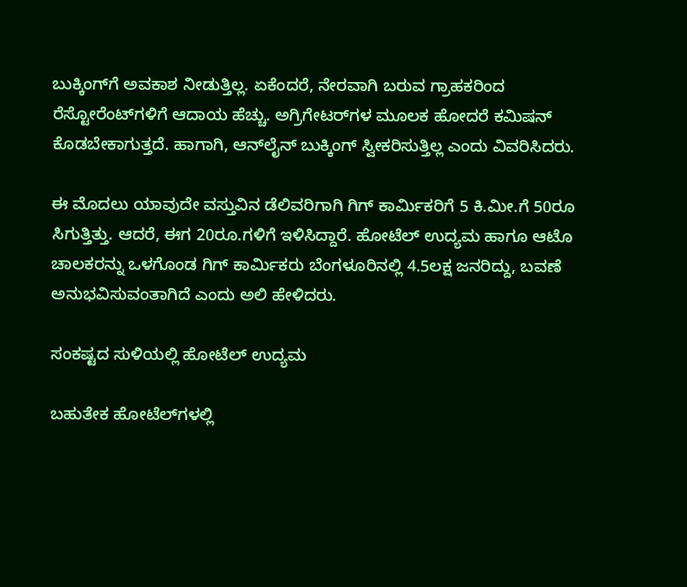ಬುಕ್ಕಿಂಗ್‌ಗೆ ಅವಕಾಶ ನೀಡುತ್ತಿಲ್ಲ. ಏಕೆಂದರೆ, ನೇರವಾಗಿ ಬರುವ ಗ್ರಾಹಕರಿಂದ ರೆಸ್ಟೋರೆಂಟ್‌ಗಳಿಗೆ ಆದಾಯ ಹೆಚ್ಚು. ಅಗ್ರಿಗೇಟರ್‌ಗಳ ಮೂಲಕ ಹೋದರೆ ಕಮಿಷನ್‌ ಕೊಡಬೇಕಾಗುತ್ತದೆ. ಹಾಗಾಗಿ, ಆನ್‌ಲೈನ್‌ ಬುಕ್ಕಿಂಗ್‌ ಸ್ವೀಕರಿಸುತ್ತಿಲ್ಲ ಎಂದು ವಿವರಿಸಿದರು.

ಈ ಮೊದಲು ಯಾವುದೇ ವಸ್ತುವಿನ ಡೆಲಿವರಿಗಾಗಿ ಗಿಗ್‌ ಕಾರ್ಮಿಕರಿಗೆ 5 ಕಿ.ಮೀ.ಗೆ 50ರೂ ಸಿಗುತ್ತಿತ್ತು. ಆದರೆ, ಈಗ 20ರೂ.ಗಳಿಗೆ ಇಳಿಸಿದ್ದಾರೆ. ಹೋಟೆಲ್‌ ಉದ್ಯಮ ಹಾಗೂ ಆಟೊ ಚಾಲಕರನ್ನು ಒಳಗೊಂಡ ಗಿಗ್‌ ಕಾರ್ಮಿಕರು ಬೆಂಗಳೂರಿನಲ್ಲಿ 4.5ಲಕ್ಷ ಜನರಿದ್ದು, ಬವಣೆ ಅನುಭವಿಸುವಂತಾಗಿದೆ ಎಂದು ಅಲಿ ಹೇಳಿದರು.

ಸಂಕಷ್ಟದ ಸುಳಿಯಲ್ಲಿ ಹೋಟೆಲ್ ಉದ್ಯಮ

ಬಹುತೇಕ ಹೋಟೆಲ್‌ಗಳಲ್ಲಿ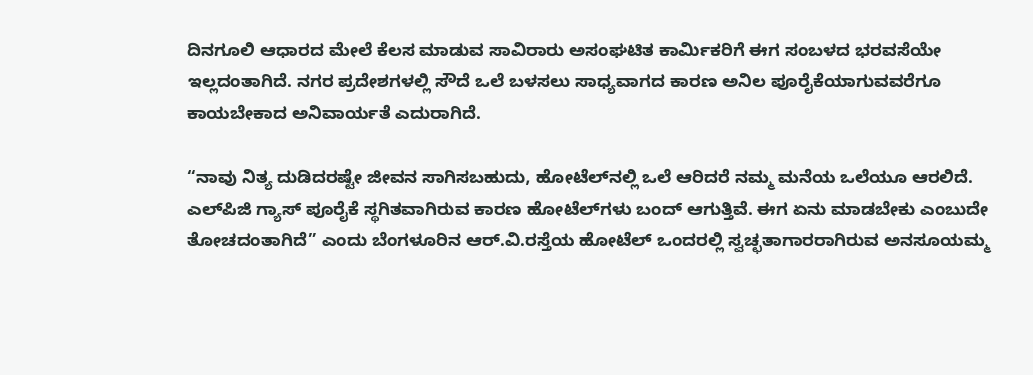ದಿನಗೂಲಿ ಆಧಾರದ ಮೇಲೆ ಕೆಲಸ ಮಾಡುವ ಸಾವಿರಾರು ಅಸಂಘಟಿತ ಕಾರ್ಮಿಕರಿಗೆ ಈಗ ಸಂಬಳದ ಭರವಸೆಯೇ ಇಲ್ಲದಂತಾಗಿದೆ. ನಗರ ಪ್ರದೇಶಗಳಲ್ಲಿ ಸೌದೆ ಒಲೆ ಬಳಸಲು ಸಾಧ್ಯವಾಗದ ಕಾರಣ ಅನಿಲ ಪೂರೈಕೆಯಾಗುವವರೆಗೂ ಕಾಯಬೇಕಾದ ಅನಿವಾರ್ಯತೆ ಎದುರಾಗಿದೆ.

“ನಾವು ನಿತ್ಯ ದುಡಿದರಷ್ಟೇ ಜೀವನ ಸಾಗಿಸಬಹುದು, ಹೋಟೆಲ್‌ನಲ್ಲಿ ಒಲೆ ಆರಿದರೆ ನಮ್ಮ ಮನೆಯ ಒಲೆಯೂ ಆರಲಿದೆ. ಎಲ್‌ಪಿಜಿ ಗ್ಯಾಸ್‌ ಪೂರೈಕೆ ಸ್ಥಗಿತವಾಗಿರುವ ಕಾರಣ ಹೋಟೆಲ್‌ಗಳು ಬಂದ್ ಆಗುತ್ತಿವೆ. ಈಗ ಏನು ಮಾಡಬೇಕು ಎಂಬುದೇ ತೋಚದಂತಾಗಿದೆ” ಎಂದು ಬೆಂಗಳೂರಿನ ಆರ್.ವಿ.ರಸ್ತೆಯ ಹೋಟೆಲ್ ಒಂದರಲ್ಲಿ ಸ್ವಚ್ಛತಾಗಾರರಾಗಿರುವ ಅನಸೂಯಮ್ಮ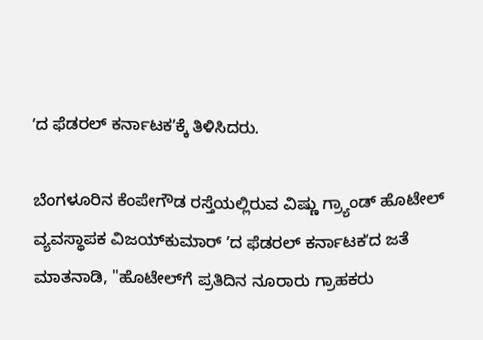ʼದ ಫೆಡರಲ್‌ ಕರ್ನಾಟಕʼಕ್ಕೆ ತಿಳಿಸಿದರು.

ಬೆಂಗಳೂರಿನ ಕೆಂಪೇಗೌಡ ರಸ್ತೆಯಲ್ಲಿರುವ ವಿಷ್ಣು ಗ್ರ್ಯಾಂಡ್ ಹೊಟೇಲ್ ವ್ಯವಸ್ಥಾಪಕ ವಿಜಯ್‌ಕುಮಾರ್‌ ʼದ ಫೆಡರಲ್ ಕರ್ನಾಟಕʼದ ಜತೆ ಮಾತನಾಡಿ, "ಹೊಟೇಲ್‌ಗೆ ಪ್ರತಿದಿನ ನೂರಾರು ಗ್ರಾಹಕರು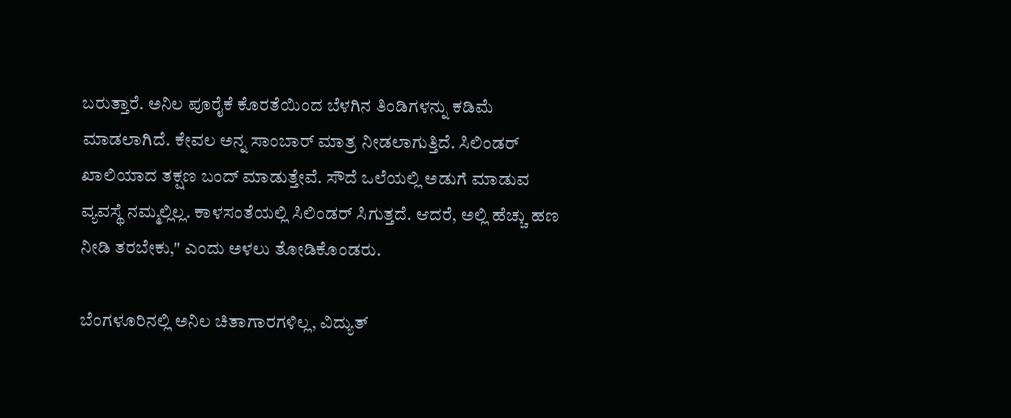ಬರುತ್ತಾರೆ. ಅನಿಲ ಪೂರೈಕೆ ಕೊರತೆಯಿಂದ ಬೆಳಗಿನ ತಿಂಡಿಗಳನ್ನು ಕಡಿಮೆ ಮಾಡಲಾಗಿದೆ. ಕೇವಲ ಅನ್ನ ಸಾಂಬಾರ್ ಮಾತ್ರ ನೀಡಲಾಗುತ್ತಿದೆ. ಸಿಲಿಂಡರ್ ಖಾಲಿಯಾದ ತಕ್ಷಣ ಬಂದ್ ಮಾಡುತ್ತೇವೆ. ಸೌದೆ ಒಲೆಯಲ್ಲಿ ಅಡುಗೆ ಮಾಡುವ ವ್ಯವಸ್ಥೆ ನಮ್ಮಲ್ಲಿಲ್ಲ. ಕಾಳಸಂತೆಯಲ್ಲಿ ಸಿಲಿಂಡರ್ ಸಿಗುತ್ತದೆ. ಆದರೆ, ಅಲ್ಲಿ ಹೆಚ್ಚು ಹಣ ನೀಡಿ ತರಬೇಕು," ಎಂದು ಅಳಲು ತೋಡಿಕೊಂಡರು.

ಬೆಂಗಳೂರಿನಲ್ಲಿ ಅನಿಲ ಚಿತಾಗಾರಗಳಿಲ್ಲ, ವಿದ್ಯುತ್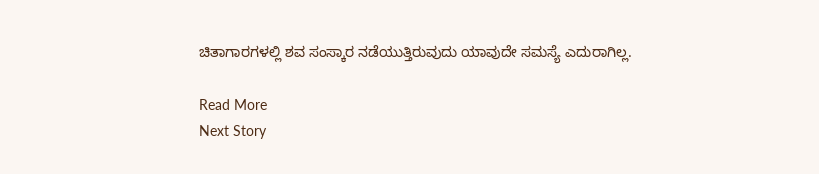ಚಿತಾಗಾರಗಳಲ್ಲಿ ಶವ ಸಂಸ್ಕಾರ ನಡೆಯುತ್ತಿರುವುದು ಯಾವುದೇ ಸಮಸ್ಯೆ ಎದುರಾಗಿಲ್ಲ.

Read More
Next Story